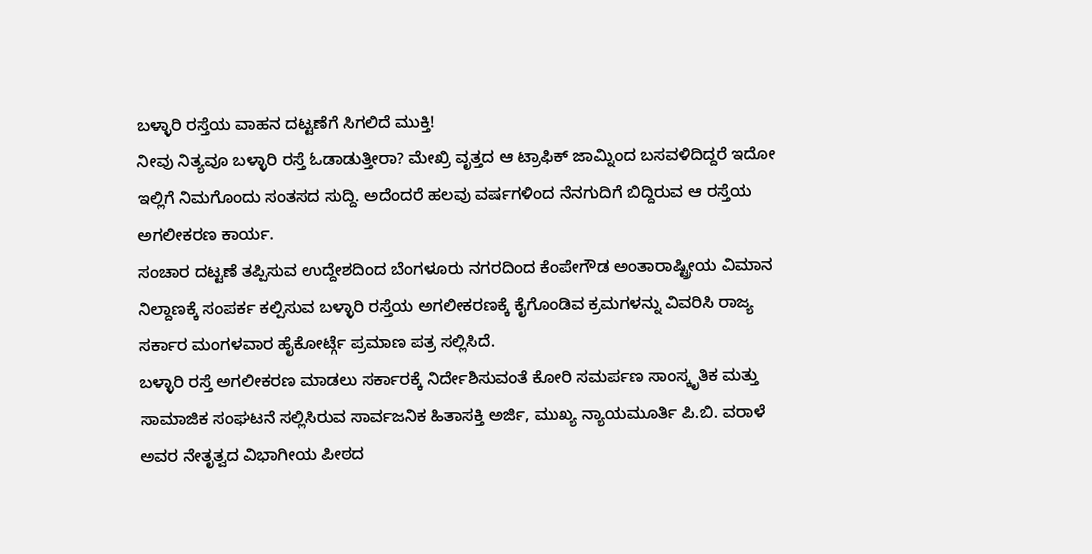ಬಳ್ಳಾರಿ ರಸ್ತೆಯ ವಾಹನ ದಟ್ಟಣೆಗೆ ಸಿಗಲಿದೆ ಮುಕ್ತಿ!
ನೀವು ನಿತ್ಯವೂ ಬಳ್ಳಾರಿ ರಸ್ತೆ ಓಡಾಡುತ್ತೀರಾ? ಮೇಖ್ರಿ ವೃತ್ತದ ಆ ಟ್ರಾಫಿಕ್ ಜಾಮ್ನಿಂದ ಬಸವಳಿದಿದ್ದರೆ ಇದೋ ಇಲ್ಲಿಗೆ ನಿಮಗೊಂದು ಸಂತಸದ ಸುದ್ದಿ. ಅದೆಂದರೆ ಹಲವು ವರ್ಷಗಳಿಂದ ನೆನಗುದಿಗೆ ಬಿದ್ದಿರುವ ಆ ರಸ್ತೆಯ ಅಗಲೀಕರಣ ಕಾರ್ಯ.
ಸಂಚಾರ ದಟ್ಟಣೆ ತಪ್ಪಿಸುವ ಉದ್ದೇಶದಿಂದ ಬೆಂಗಳೂರು ನಗರದಿಂದ ಕೆಂಪೇಗೌಡ ಅಂತಾರಾಷ್ಟ್ರೀಯ ವಿಮಾನ ನಿಲ್ದಾಣಕ್ಕೆ ಸಂಪರ್ಕ ಕಲ್ಪಿಸುವ ಬಳ್ಳಾರಿ ರಸ್ತೆಯ ಅಗಲೀಕರಣಕ್ಕೆ ಕೈಗೊಂಡಿವ ಕ್ರಮಗಳನ್ನು ವಿವರಿಸಿ ರಾಜ್ಯ ಸರ್ಕಾರ ಮಂಗಳವಾರ ಹೈಕೋರ್ಟ್ಗೆ ಪ್ರಮಾಣ ಪತ್ರ ಸಲ್ಲಿಸಿದೆ.
ಬಳ್ಳಾರಿ ರಸ್ತೆ ಅಗಲೀಕರಣ ಮಾಡಲು ಸರ್ಕಾರಕ್ಕೆ ನಿರ್ದೇಶಿಸುವಂತೆ ಕೋರಿ ಸಮರ್ಪಣ ಸಾಂಸ್ಕೃತಿಕ ಮತ್ತು ಸಾಮಾಜಿಕ ಸಂಘಟನೆ ಸಲ್ಲಿಸಿರುವ ಸಾರ್ವಜನಿಕ ಹಿತಾಸಕ್ತಿ ಅರ್ಜಿ, ಮುಖ್ಯ ನ್ಯಾಯಮೂರ್ತಿ ಪಿ.ಬಿ. ವರಾಳೆ ಅವರ ನೇತೃತ್ವದ ವಿಭಾಗೀಯ ಪೀಠದ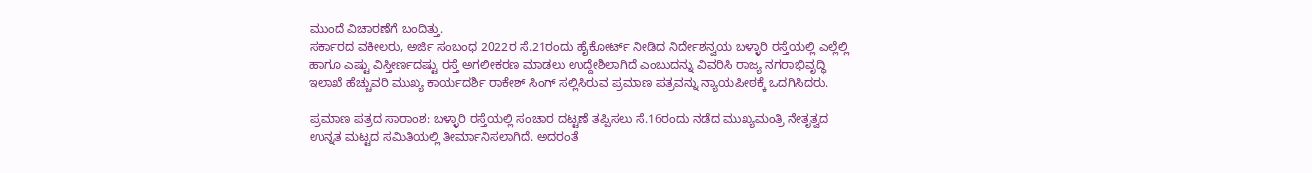ಮುಂದೆ ವಿಚಾರಣೆಗೆ ಬಂದಿತ್ತು.
ಸರ್ಕಾರದ ವಕೀಲರು, ಅರ್ಜಿ ಸಂಬಂಧ 2022ರ ಸೆ.21ರಂದು ಹೈಕೋರ್ಟ್ ನೀಡಿದ ನಿರ್ದೇಶನ್ವಯ ಬಳ್ಳಾರಿ ರಸ್ತೆಯಲ್ಲಿ ಎಲ್ಲೆಲ್ಲಿ ಹಾಗೂ ಎಷ್ಟು ವಿಸ್ತೀರ್ಣದಷ್ಟು ರಸ್ತೆ ಅಗಲೀಕರಣ ಮಾಡಲು ಉದ್ದೇಶಿಲಾಗಿದೆ ಎಂಬುದನ್ನು ವಿವರಿಸಿ ರಾಜ್ಯ ನಗರಾಭಿವೃದ್ಧಿ ಇಲಾಖೆ ಹೆಚ್ಚುವರಿ ಮುಖ್ಯ ಕಾರ್ಯದರ್ಶಿ ರಾಕೇಶ್ ಸಿಂಗ್ ಸಲ್ಲಿಸಿರುವ ಪ್ರಮಾಣ ಪತ್ರವನ್ನು ನ್ಯಾಯಪೀಠಕ್ಕೆ ಒದಗಿಸಿದರು.

ಪ್ರಮಾಣ ಪತ್ರದ ಸಾರಾಂಶ: ಬಳ್ಳಾರಿ ರಸ್ತೆಯಲ್ಲಿ ಸಂಚಾರ ದಟ್ಟಣೆ ತಪ್ಪಿಸಲು ಸೆ.16ರಂದು ನಡೆದ ಮುಖ್ಯಮಂತ್ರಿ ನೇತೃತ್ವದ ಉನ್ನತ ಮಟ್ಟದ ಸಮಿತಿಯಲ್ಲಿ ತೀರ್ಮಾನಿಸಲಾಗಿದೆ. ಅದರಂತೆ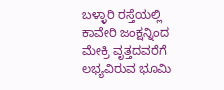ಬಳ್ಳಾರಿ ರಸ್ತೆಯಲ್ಲಿ ಕಾವೇರಿ ಜಂಕ್ಷನ್ನಿಂದ ಮೇಕ್ರಿ ವೃತ್ತದವರೆಗೆ ಲಭ್ಯವಿರುವ ಭೂಮಿ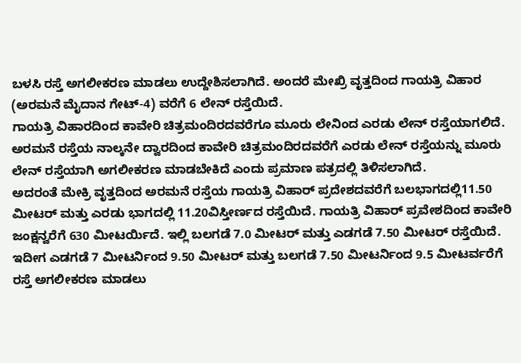ಬಳಸಿ ರಸ್ತೆ ಅಗಲೀಕರಣ ಮಾಡಲು ಉದ್ದೇಶಿಸಲಾಗಿದೆ. ಅಂದರೆ ಮೇಖ್ರಿ ವೃತ್ತದಿಂದ ಗಾಯತ್ರಿ ವಿಹಾರ (ಅರಮನೆ ಮೈದಾನ ಗೇಟ್-4) ವರೆಗೆ 6 ಲೇನ್ ರಸ್ತೆಯಿದೆ.
ಗಾಯತ್ರಿ ವಿಹಾರದಿಂದ ಕಾವೇರಿ ಚಿತ್ರಮಂದಿರದವರೆಗೂ ಮೂರು ಲೇನಿಂದ ಎರಡು ಲೇನ್ ರಸ್ತೆಯಾಗಲಿದೆ. ಅರಮನೆ ರಸ್ತೆಯ ನಾಲ್ಕನೇ ದ್ವಾರದಿಂದ ಕಾವೇರಿ ಚಿತ್ರಮಂದಿರದವರೆಗೆ ಎರಡು ಲೇನ್ ರಸ್ತೆಯನ್ನು ಮೂರು ಲೇನ್ ರಸ್ತೆಯಾಗಿ ಅಗಲೀಕರಣ ಮಾಡಬೇಕಿದೆ ಎಂದು ಪ್ರಮಾಣ ಪತ್ರದಲ್ಲಿ ತಿಳಿಸಲಾಗಿದೆ.
ಅದರಂತೆ ಮೇಕ್ರಿ ವೃತ್ತದಿಂದ ಅರಮನೆ ರಸ್ತೆಯ ಗಾಯತ್ರಿ ವಿಹಾರ್ ಪ್ರದೇಶದವರೆಗೆ ಬಲಭಾಗದಲ್ಲಿ11.50 ಮೀಟರ್ ಮತ್ತು ಎರಡು ಭಾಗದಲ್ಲಿ 11.20ವಿಸ್ತೀರ್ಣದ ರಸ್ತೆಯಿದೆ. ಗಾಯತ್ರಿ ವಿಹಾರ್ ಪ್ರವೇಶದಿಂದ ಕಾವೇರಿ ಜಂಕ್ಷನ್ವರೆಗೆ 630 ಮೀಟರ್ಯಿದೆ. ಇಲ್ಲಿ ಬಲಗಡೆ 7.0 ಮೀಟರ್ ಮತ್ತು ಎಡಗಡೆ 7.50 ಮೀಟರ್ ರಸ್ತೆಯಿದೆ. ಇದೀಗ ಎಡಗಡೆ 7 ಮೀಟರ್ನಿಂದ 9.50 ಮೀಟರ್ ಮತ್ತು ಬಲಗಡೆ 7.50 ಮೀಟರ್ನಿಂದ 9.5 ಮೀಟರ್ವರೆಗೆ ರಸ್ತೆ ಅಗಲೀಕರಣ ಮಾಡಲು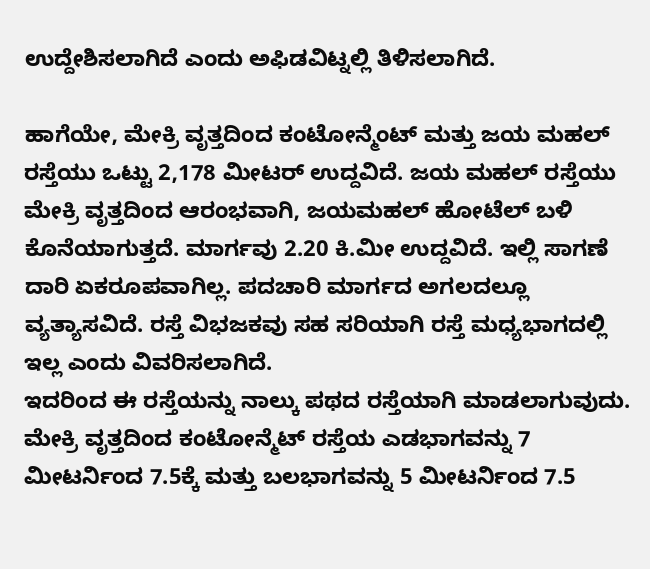ಉದ್ದೇಶಿಸಲಾಗಿದೆ ಎಂದು ಅಫಿಡವಿಟ್ನಲ್ಲಿ ತಿಳಿಸಲಾಗಿದೆ.

ಹಾಗೆಯೇ, ಮೇಕ್ರಿ ವೃತ್ತದಿಂದ ಕಂಟೋನ್ಮೆಂಟ್ ಮತ್ತು ಜಯ ಮಹಲ್ ರಸ್ತೆಯು ಒಟ್ಟು 2,178 ಮೀಟರ್ ಉದ್ದವಿದೆ. ಜಯ ಮಹಲ್ ರಸ್ತೆಯು ಮೇಕ್ರಿ ವೃತ್ತದಿಂದ ಆರಂಭವಾಗಿ, ಜಯಮಹಲ್ ಹೋಟೆಲ್ ಬಳಿ ಕೊನೆಯಾಗುತ್ತದೆ. ಮಾರ್ಗವು 2.20 ಕಿ.ಮೀ ಉದ್ದವಿದೆ. ಇಲ್ಲಿ ಸಾಗಣೆ ದಾರಿ ಏಕರೂಪವಾಗಿಲ್ಲ. ಪದಚಾರಿ ಮಾರ್ಗದ ಅಗಲದಲ್ಲೂ ವ್ಯತ್ಯಾಸವಿದೆ. ರಸ್ತೆ ವಿಭಜಕವು ಸಹ ಸರಿಯಾಗಿ ರಸ್ತೆ ಮಧ್ಯಭಾಗದಲ್ಲಿ ಇಲ್ಲ ಎಂದು ವಿವರಿಸಲಾಗಿದೆ.
ಇದರಿಂದ ಈ ರಸ್ತೆಯನ್ನು ನಾಲ್ಕು ಪಥದ ರಸ್ತೆಯಾಗಿ ಮಾಡಲಾಗುವುದು. ಮೇಕ್ರಿ ವೃತ್ತದಿಂದ ಕಂಟೋನ್ಮೆಟ್ ರಸ್ತೆಯ ಎಡಭಾಗವನ್ನು 7 ಮೀಟರ್ನಿಂದ 7.5ಕ್ಕೆ ಮತ್ತು ಬಲಭಾಗವನ್ನು 5 ಮೀಟರ್ನಿಂದ 7.5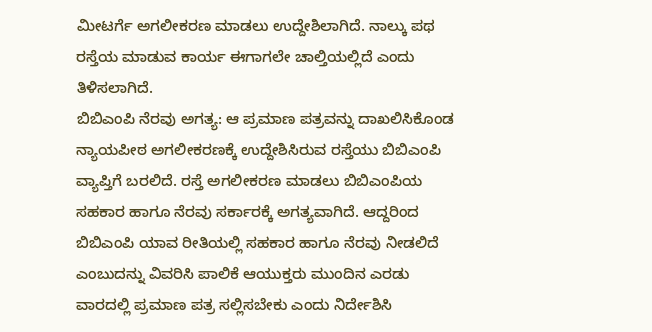ಮೀಟರ್ಗೆ ಅಗಲೀಕರಣ ಮಾಡಲು ಉದ್ದೇಶಿಲಾಗಿದೆ. ನಾಲ್ಕು ಪಥ ರಸ್ತೆಯ ಮಾಡುವ ಕಾರ್ಯ ಈಗಾಗಲೇ ಚಾಲ್ತಿಯಲ್ಲಿದೆ ಎಂದು ತಿಳಿಸಲಾಗಿದೆ.
ಬಿಬಿಎಂಪಿ ನೆರವು ಅಗತ್ಯ: ಆ ಪ್ರಮಾಣ ಪತ್ರವನ್ನು ದಾಖಲಿಸಿಕೊಂಡ ನ್ಯಾಯಪೀಠ ಅಗಲೀಕರಣಕ್ಕೆ ಉದ್ದೇಶಿಸಿರುವ ರಸ್ತೆಯು ಬಿಬಿಎಂಪಿ ವ್ಯಾಪ್ತಿಗೆ ಬರಲಿದೆ. ರಸ್ತೆ ಅಗಲೀಕರಣ ಮಾಡಲು ಬಿಬಿಎಂಪಿಯ ಸಹಕಾರ ಹಾಗೂ ನೆರವು ಸರ್ಕಾರಕ್ಕೆ ಅಗತ್ಯವಾಗಿದೆ. ಆದ್ದರಿಂದ ಬಿಬಿಎಂಪಿ ಯಾವ ರೀತಿಯಲ್ಲಿ ಸಹಕಾರ ಹಾಗೂ ನೆರವು ನೀಡಲಿದೆ ಎಂಬುದನ್ನು ವಿವರಿಸಿ ಪಾಲಿಕೆ ಆಯುಕ್ತರು ಮುಂದಿನ ಎರಡು ವಾರದಲ್ಲಿ ಪ್ರಮಾಣ ಪತ್ರ ಸಲ್ಲಿಸಬೇಕು ಎಂದು ನಿರ್ದೇಶಿಸಿ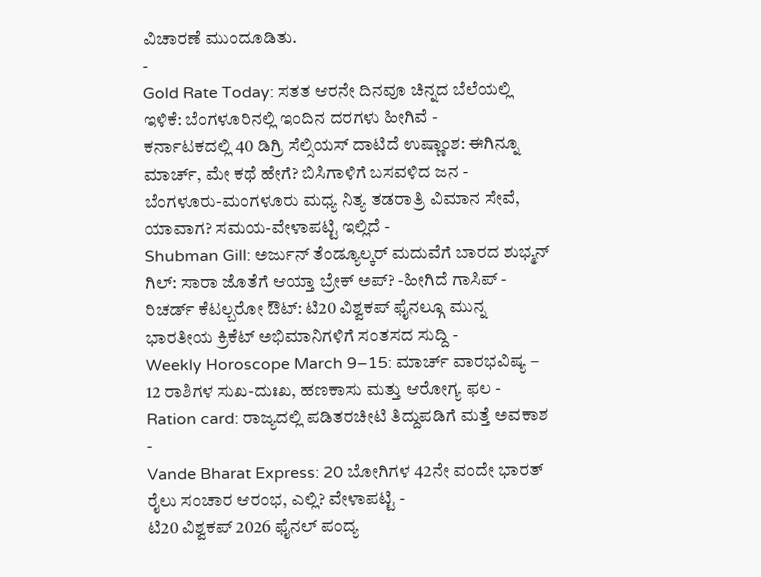ವಿಚಾರಣೆ ಮುಂದೂಡಿತು.
-
Gold Rate Today: ಸತತ ಆರನೇ ದಿನವೂ ಚಿನ್ನದ ಬೆಲೆಯಲ್ಲಿ ಇಳಿಕೆ: ಬೆಂಗಳೂರಿನಲ್ಲಿ ಇಂದಿನ ದರಗಳು ಹೀಗಿವೆ -
ಕರ್ನಾಟಕದಲ್ಲಿ 40 ಡಿಗ್ರಿ ಸೆಲ್ಸಿಯಸ್ ದಾಟಿದೆ ಉಷ್ಣಾಂಶ: ಈಗಿನ್ನೂ ಮಾರ್ಚ್, ಮೇ ಕಥೆ ಹೇಗೆ? ಬಿಸಿಗಾಳಿಗೆ ಬಸವಳಿದ ಜನ -
ಬೆಂಗಳೂರು-ಮಂಗಳೂರು ಮಧ್ಯ ನಿತ್ಯ ತಡರಾತ್ರಿ ವಿಮಾನ ಸೇವೆ, ಯಾವಾಗ? ಸಮಯ-ವೇಳಾಪಟ್ಟಿ ಇಲ್ಲಿದೆ -
Shubman Gill: ಅರ್ಜುನ್ ತೆಂಡ್ಯೂಲ್ಕರ್ ಮದುವೆಗೆ ಬಾರದ ಶುಭ್ಮನ್ ಗಿಲ್: ಸಾರಾ ಜೊತೆಗೆ ಆಯ್ತಾ ಬ್ರೇಕ್ ಅಪ್? -ಹೀಗಿದೆ ಗಾಸಿಪ್ -
ರಿಚರ್ಡ್ ಕೆಟಲ್ಬರೋ ಔಟ್: ಟಿ20 ವಿಶ್ವಕಪ್ ಫೈನಲ್ಗೂ ಮುನ್ನ ಭಾರತೀಯ ಕ್ರಿಕೆಟ್ ಅಭಿಮಾನಿಗಳಿಗೆ ಸಂತಸದ ಸುದ್ದಿ -
Weekly Horoscope March 9–15: ಮಾರ್ಚ್ ವಾರಭವಿಷ್ಯ – 12 ರಾಶಿಗಳ ಸುಖ-ದುಃಖ, ಹಣಕಾಸು ಮತ್ತು ಆರೋಗ್ಯ ಫಲ -
Ration card: ರಾಜ್ಯದಲ್ಲಿ ಪಡಿತರಚೀಟಿ ತಿದ್ದುಪಡಿಗೆ ಮತ್ತೆ ಅವಕಾಶ -
Vande Bharat Express: 20 ಬೋಗಿಗಳ 42ನೇ ವಂದೇ ಭಾರತ್ ರೈಲು ಸಂಚಾರ ಆರಂಭ, ಎಲ್ಲಿ? ವೇಳಾಪಟ್ಟಿ -
ಟಿ20 ವಿಶ್ವಕಪ್ 2026 ಫೈನಲ್ ಪಂದ್ಯ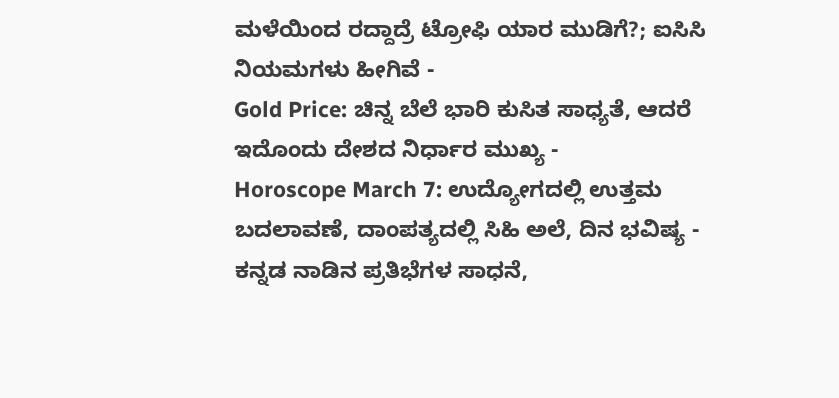ಮಳೆಯಿಂದ ರದ್ದಾದ್ರೆ ಟ್ರೋಫಿ ಯಾರ ಮುಡಿಗೆ?; ಐಸಿಸಿ ನಿಯಮಗಳು ಹೀಗಿವೆ -
Gold Price: ಚಿನ್ನ ಬೆಲೆ ಭಾರಿ ಕುಸಿತ ಸಾಧ್ಯತೆ, ಆದರೆ ಇದೊಂದು ದೇಶದ ನಿರ್ಧಾರ ಮುಖ್ಯ -
Horoscope March 7: ಉದ್ಯೋಗದಲ್ಲಿ ಉತ್ತಮ ಬದಲಾವಣೆ, ದಾಂಪತ್ಯದಲ್ಲಿ ಸಿಹಿ ಅಲೆ, ದಿನ ಭವಿಷ್ಯ -
ಕನ್ನಡ ನಾಡಿನ ಪ್ರತಿಭೆಗಳ ಸಾಧನೆ,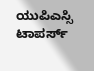ಯುಪಿಎಸ್ಸಿ ಟಾಪರ್ಸ್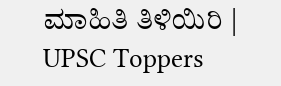ಮಾಹಿತಿ ತಿಳಿಯಿರಿ | UPSC Toppers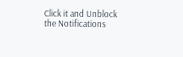Click it and Unblock the Notifications